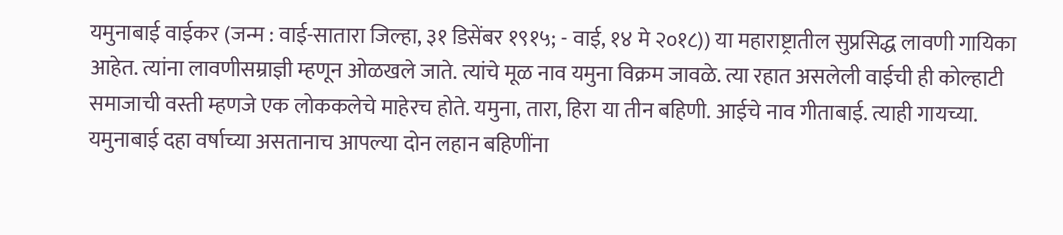यमुनाबाई वाईकर (जन्म : वाई-सातारा जिल्हा, ३१ डिसेंबर १९१५; - वाई, १४ मे २०१८)) या महाराष्ट्रातील सुप्रसिद्ध लावणी गायिका आहेत. त्यांना लावणीसम्राज्ञी म्हणून ओळखले जाते. त्यांचे मूळ नाव यमुना विक्रम जावळे. त्या रहात असलेली वाईची ही कोल्हाटी समाजाची वस्ती म्हणजे एक लोककलेचे माहेरच होते. यमुना, तारा, हिरा या तीन बहिणी. आईचे नाव गीताबाई. त्याही गायच्या. यमुनाबाई दहा वर्षाच्या असतानाच आपल्या दोन लहान बहिणींना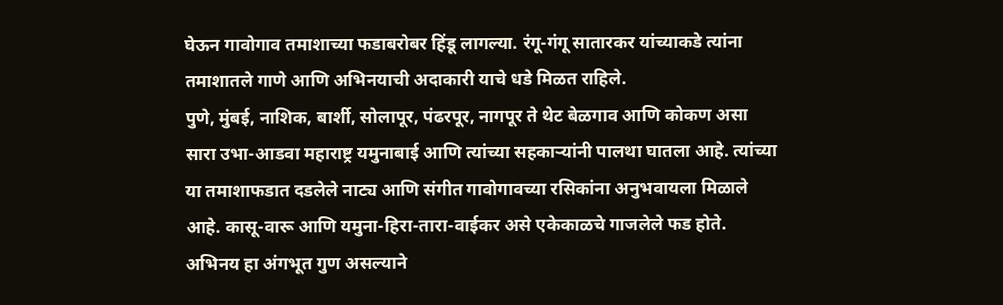घेऊन गावोगाव तमाशाच्या फडाबरोबर हिंडू लागल्या. रंगू-गंगू सातारकर यांच्याकडे त्यांना तमाशातले गाणे आणि अभिनयाची अदाकारी याचे धडे मिळत राहिले.
पुणे, मुंबई, नाशिक, बार्शी, सोलापूर, पंढरपूर, नागपूर ते थेट बेळगाव आणि कोकण असा सारा उभा-आडवा महाराष्ट्र यमुनाबाई आणि त्यांच्या सहकाऱ्यांनी पालथा घातला आहे. त्यांच्या या तमाशाफडात दडलेले नाट्य आणि संगीत गावोगावच्या रसिकांना अनुभवायला मिळाले आहे. कासू-वारू आणि यमुना-हिरा-तारा-वाईकर असे एकेकाळचे गाजलेले फड होते.
अभिनय हा अंगभूत गुण असल्याने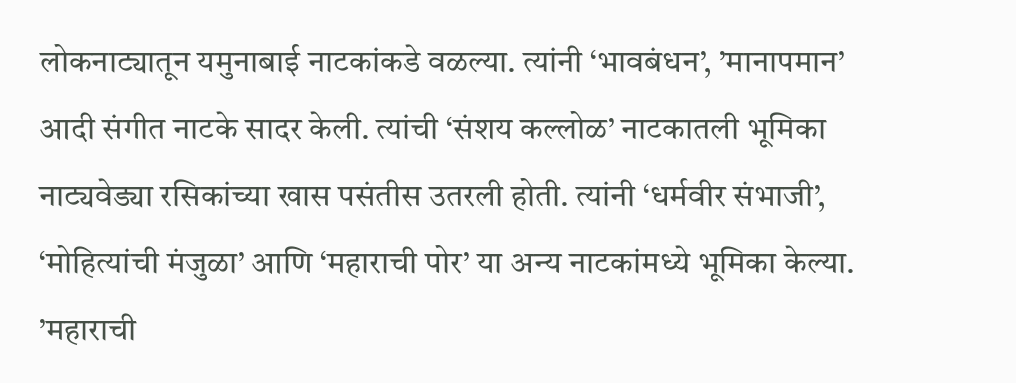लोकनाट्यातून यमुनाबाई नाटकांकडे वळल्या. त्यांनी ‘भावबंधन’, ’मानापमान’ आदी संगीत नाटके सादर केली. त्यांची ‘संशय कल्लोळ’ नाटकातली भूमिका नाट्यवेड्या रसिकांच्या खास पसंतीस उतरली होती. त्यांनी ‘धर्मवीर संभाजी’, ‘मोहित्यांची मंजुळा’ आणि ‘महाराची पोर’ या अन्य नाटकांमध्ये भूमिका केल्या. ’महाराची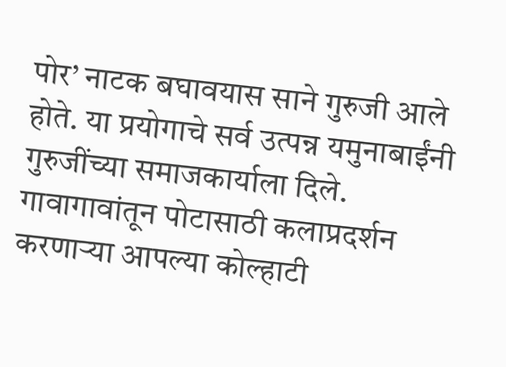पोर’ नाटक बघावयास साने गुरुजी आले होते. या प्रयोगाचे सर्व उत्पन्न यमुनाबाईंनी गुरुजींच्या समाजकार्याला दिले.
गावागावांतून पोटासाठी कलाप्रदर्शन करणाऱ्या आपल्या कोल्हाटी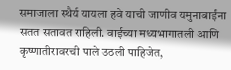समाजाला स्थैर्य यायला हवे याची जाणीव यमुनाबाईंना सतत सतावत राहिली. वाईच्या मध्यभागातली आणि कृष्णातीरावरची पाले उठली पाहिजेत,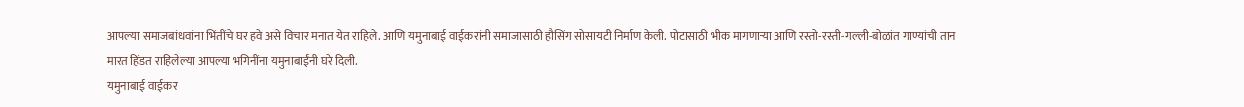आपल्या समाजबांधवांना भिंतींचे घर हवे असे विचार मनात येत राहिले. आणि यमुनाबाई वाईकरांनी समाजासाठी हौसिंग सोसायटी निर्माण केली. पोटासाठी भीक मागणाऱ्या आणि रस्तो-रस्ती-गल्ली-बोळांत गाण्यांची तान मारत हिंडत राहिलेल्या आपल्या भगिनींना यमुनाबाईंनी घरे दिली.
यमुनाबाई वाईकर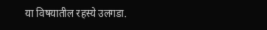या विषयातील रहस्ये उलगडा.